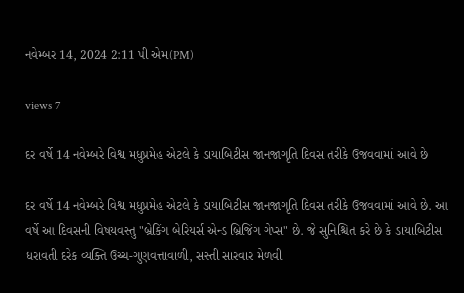નવેમ્બર 14, 2024 2:11 પી એમ(PM)

views 7

દર વર્ષે 14 નવેમ્બરે વિશ્વ મધુપ્રમેહ એટલે કે ડાયાબિટીસ જાનજાગૃતિ દિવસ તરીકે ઉજવવામાં આવે છે

દર વર્ષે 14 નવેમ્બરે વિશ્વ મધુપ્રમેહ એટલે કે ડાયાબિટીસ જાનજાગૃતિ દિવસ તરીકે ઉજવવામાં આવે છે. આ વર્ષે આ દિવસની વિષયવસ્તુ "બ્રેકિંગ બેરિયર્સ એન્ડ બ્રિજિંગ ગેપ્સ" છે. જે સુનિશ્ચિત કરે છે કે ડાયાબિટીસ ધરાવતી દરેક વ્યક્તિ ઉચ્ચ-ગુણવત્તાવાળી, સસ્તી સારવાર મેળવી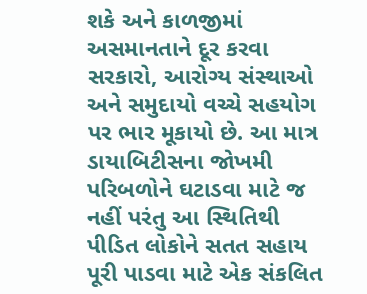શકે અને કાળજીમાં અસમાનતાને દૂર કરવા સરકારો, આરોગ્ય સંસ્થાઓ અને સમુદાયો વચ્ચે સહયોગ પર ભાર મૂકાયો છે. આ માત્ર ડાયાબિટીસના જોખમી પરિબળોને ઘટાડવા માટે જ નહીં પરંતુ આ સ્થિતિથી પીડિત લોકોને સતત સહાય પૂરી પાડવા માટે એક સંકલિત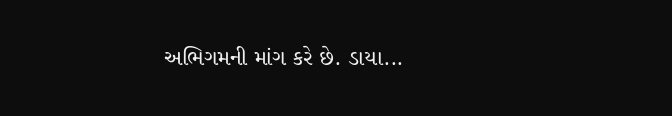અભિગમની માંગ કરે છે. ડાયા...